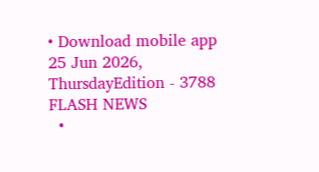• Download mobile app
25 Jun 2026, ThursdayEdition - 3788
FLASH NEWS
  •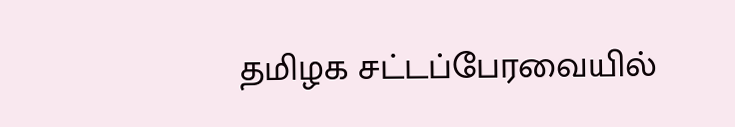தமிழக சட்டப்பேரவையில்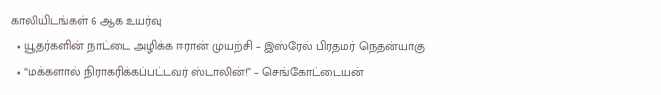காலியிடங்கள் 6 ஆக உயர்வு
  • யூதர்களின் நாட்டை அழிக்க ஈரான் முயற்சி – இஸ்ரேல் பிரதமர் நெதன்யாகு
  • “மக்களால் நிராகரிக்கப்பட்டவர் ஸ்டாலின்!” – செங்கோட்டையன்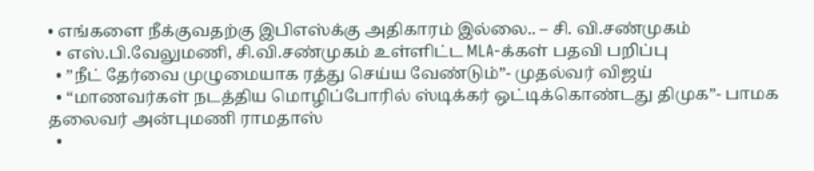• எங்களை நீக்குவதற்கு இபிஎஸ்க்கு அதிகாரம் இல்லை.. – சி. வி.சண்முகம்
  • எஸ்.பி.வேலுமணி, சி.வி.சண்முகம் உள்ளிட்ட MLA-க்கள் பதவி பறிப்பு
  • ”நீட் தேர்வை முழுமையாக ரத்து செய்ய வேண்டும்”- முதல்வர் விஜய்
  • “மாணவர்கள் நடத்திய மொழிப்போரில் ஸ்டிக்கர் ஒட்டிக்கொண்டது திமுக”- பாமக தலைவர் அன்புமணி ராமதாஸ்
  •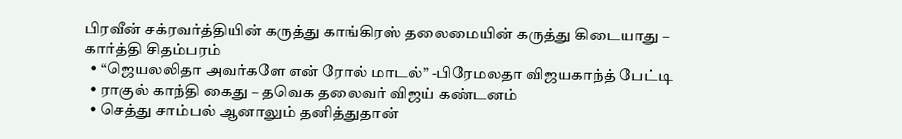பிரவீன் சக்ரவர்த்தியின் கருத்து காங்கிரஸ் தலைமையின் கருத்து கிடையாது – கார்த்தி சிதம்பரம்
  • “ஜெயலலிதா அவர்களே என் ரோல் மாடல்” -பிரேமலதா விஜயகாந்த் பேட்டி
  • ராகுல் காந்தி கைது – தவெக தலைவர் விஜய் கண்டனம்
  • செத்து சாம்பல் ஆனாலும் தனித்துதான்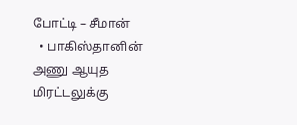போட்டி – சீமான்
  • பாகிஸ்தானின் அணு ஆயுத மிரட்டலுக்கு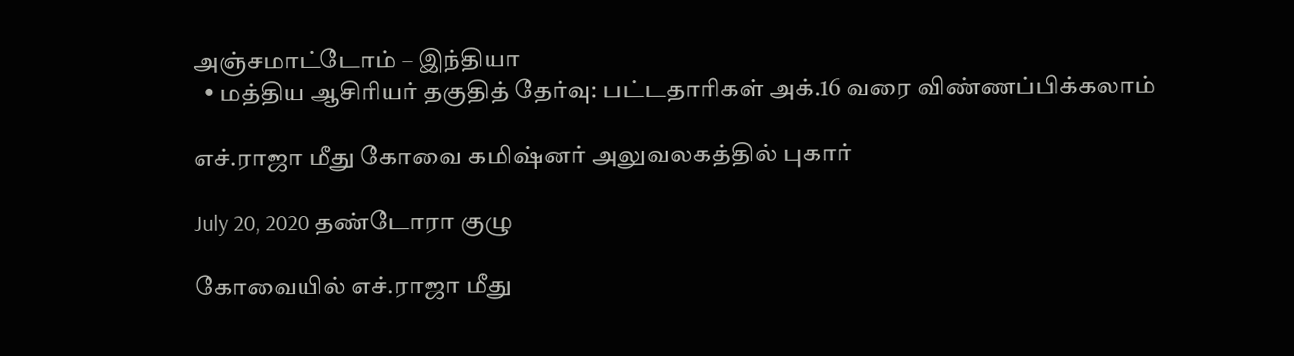அஞ்சமாட்டோம் – இந்தியா
  • மத்திய ஆசிரியர் தகுதித் தேர்வு: பட்டதாரிகள் அக்.16 வரை விண்ணப்பிக்கலாம்

எச்.ராஜா மீது கோவை கமிஷ்னர் அலுவலகத்தில் புகார்

July 20, 2020 தண்டோரா குழு

கோவையில் எச்.ராஜா மீது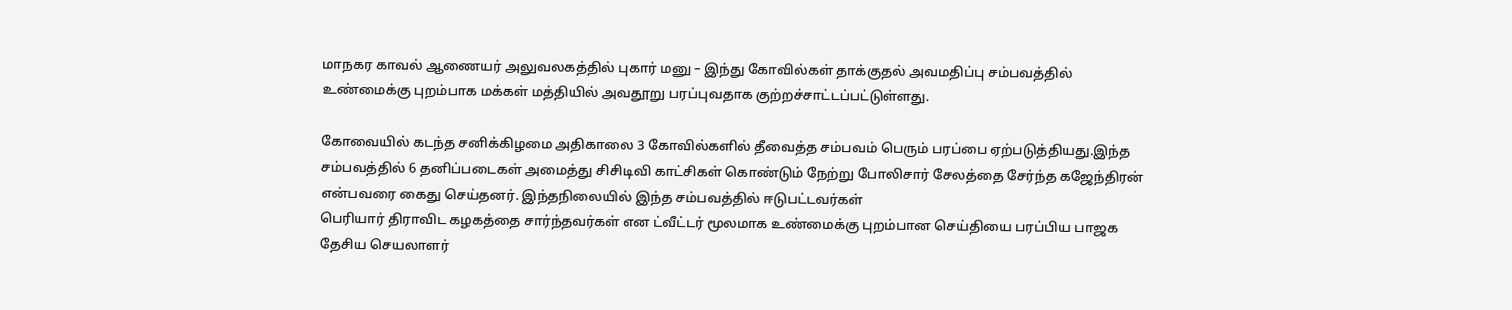மாநகர காவல் ஆணையர் அலுவலகத்தில் புகார் மனு – இந்து கோவில்கள் தாக்குதல் அவமதிப்பு சம்பவத்தில் உண்மைக்கு புறம்பாக மக்கள் மத்தியில் அவதூறு பரப்புவதாக குற்றச்சாட்டப்பட்டுள்ளது.

கோவையில் கடந்த சனிக்கிழமை அதிகாலை 3 கோவில்களில் தீவைத்த சம்பவம் பெரும் பரப்பை ஏற்படுத்தியது.இந்த சம்பவத்தில் 6 தனிப்படைகள் அமைத்து சிசிடிவி காட்சிகள் கொண்டும் நேற்று போலிசார் சேலத்தை சேர்ந்த கஜேந்திரன் என்பவரை கைது செய்தனர். இந்தநிலையில் இந்த சம்பவத்தில் ஈடுபட்டவர்கள்
பெரியார் திராவிட கழகத்தை சார்ந்தவர்கள் என ட்வீட்டர் மூலமாக உண்மைக்கு புறம்பான செய்தியை பரப்பிய பாஜக தேசிய செயலாளர்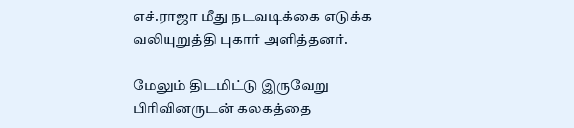எச்.ராஜா மீது நடவடிக்கை எடுக்க வலியுறுத்தி புகார் அளித்தனர்.

மேலும் திடமிட்டு இருவேறு பிரிவினருடன் கலகத்தை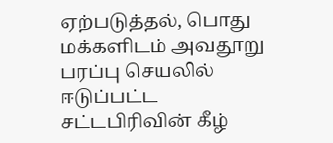ஏற்படுத்தல், பொது மக்களிடம் அவதூறு பரப்பு செயலில் ஈடுப்பட்ட சட்டபிரிவின் கீழ்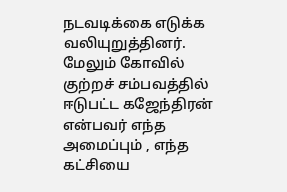நடவடிக்கை எடுக்க வலியுறுத்தினர். மேலும் கோவில் குற்றச் சம்பவத்தில் ஈடுபட்ட கஜேந்திரன் என்பவர் எந்த அமைப்பும் , எந்த கட்சியை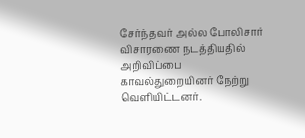சேர்ந்தவர் அல்ல போலிசார் விசாரணை நடத்தியதில் அறிவிப்பை காவல்துறையினர் நேற்று வெளியிட்டனர்.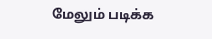மேலும் படிக்க